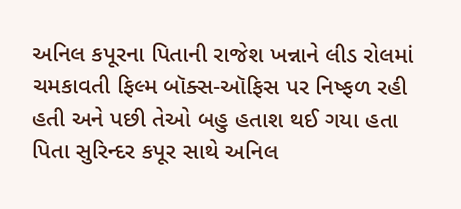અનિલ કપૂરના પિતાની રાજેશ ખન્નાને લીડ રોલમાં ચમકાવતી ફિલ્મ બૉક્સ-ઑફિસ પર નિષ્ફળ રહી હતી અને પછી તેઓ બહુ હતાશ થઈ ગયા હતા
પિતા સુરિન્દર કપૂર સાથે અનિલ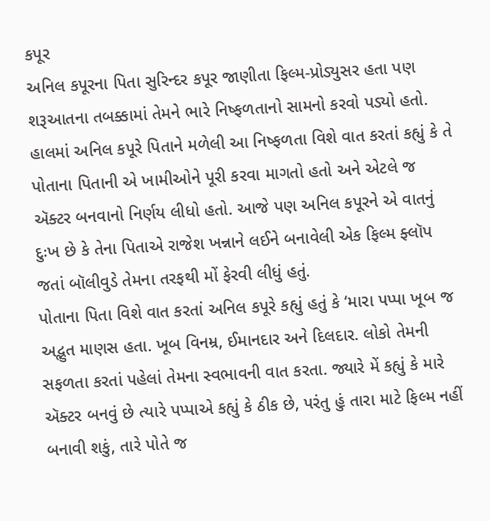કપૂર
અનિલ કપૂરના પિતા સુરિન્દર કપૂર જાણીતા ફિલ્મ-પ્રોડ્યુસર હતા પણ શરૂઆતના તબક્કામાં તેમને ભારે નિષ્ફળતાનો સામનો કરવો પડ્યો હતો. હાલમાં અનિલ કપૂરે પિતાને મળેલી આ નિષ્ફળતા વિશે વાત કરતાં કહ્યું કે તે પોતાના પિતાની એ ખામીઓને પૂરી કરવા માગતો હતો અને એટલે જ ઍક્ટર બનવાનો નિર્ણય લીધો હતો. આજે પણ અનિલ કપૂરને એ વાતનું દુઃખ છે કે તેના પિતાએ રાજેશ ખન્નાને લઈને બનાવેલી એક ફિલ્મ ફ્લૉપ જતાં બૉલીવુડે તેમના તરફથી મોં ફેરવી લીધું હતું.
પોતાના પિતા વિશે વાત કરતાં અનિલ કપૂરે કહ્યું હતું કે ‘મારા પપ્પા ખૂબ જ અદ્ભુત માણસ હતા. ખૂબ વિનમ્ર, ઈમાનદાર અને દિલદાર. લોકો તેમની સફળતા કરતાં પહેલાં તેમના સ્વભાવની વાત કરતા. જ્યારે મેં કહ્યું કે મારે ઍક્ટર બનવું છે ત્યારે પપ્પાએ કહ્યું કે ઠીક છે, પરંતુ હું તારા માટે ફિલ્મ નહીં બનાવી શકું, તારે પોતે જ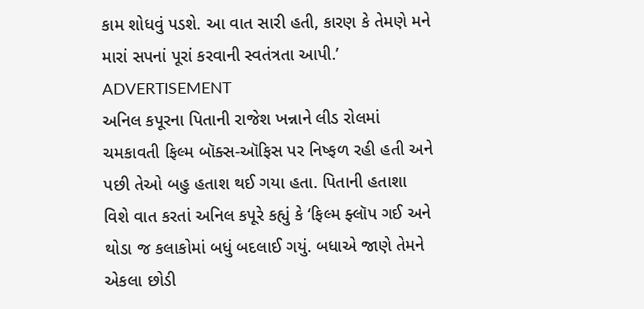કામ શોધવું પડશે. આ વાત સારી હતી, કારણ કે તેમણે મને મારાં સપનાં પૂરાં કરવાની સ્વતંત્રતા આપી.’
ADVERTISEMENT
અનિલ કપૂરના પિતાની રાજેશ ખન્નાને લીડ રોલમાં ચમકાવતી ફિલ્મ બૉક્સ-ઑફિસ પર નિષ્ફળ રહી હતી અને પછી તેઓ બહુ હતાશ થઈ ગયા હતા. પિતાની હતાશા વિશે વાત કરતાં અનિલ કપૂરે કહ્યું કે ‘ફિલ્મ ફ્લૉપ ગઈ અને થોડા જ કલાકોમાં બધું બદલાઈ ગયું. બધાએ જાણે તેમને એકલા છોડી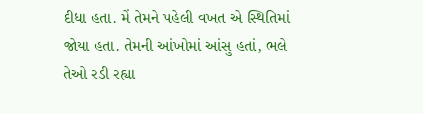દીધા હતા. મેં તેમને પહેલી વખત એ સ્થિતિમાં જોયા હતા. તેમની આંખોમાં આંસુ હતાં, ભલે તેઓ રડી રહ્યા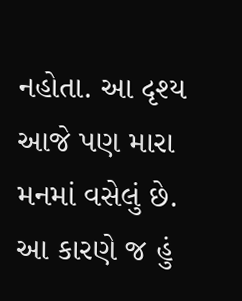નહોતા. આ દૃશ્ય આજે પણ મારા મનમાં વસેલું છે. આ કારણે જ હું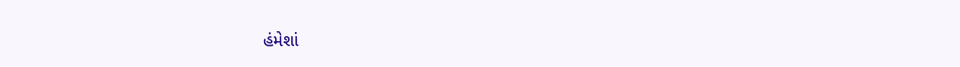હંમેશાં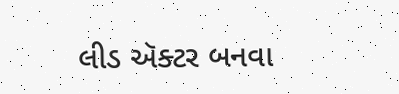લીડ ઍક્ટર બનવા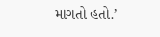માગતો હતો.’